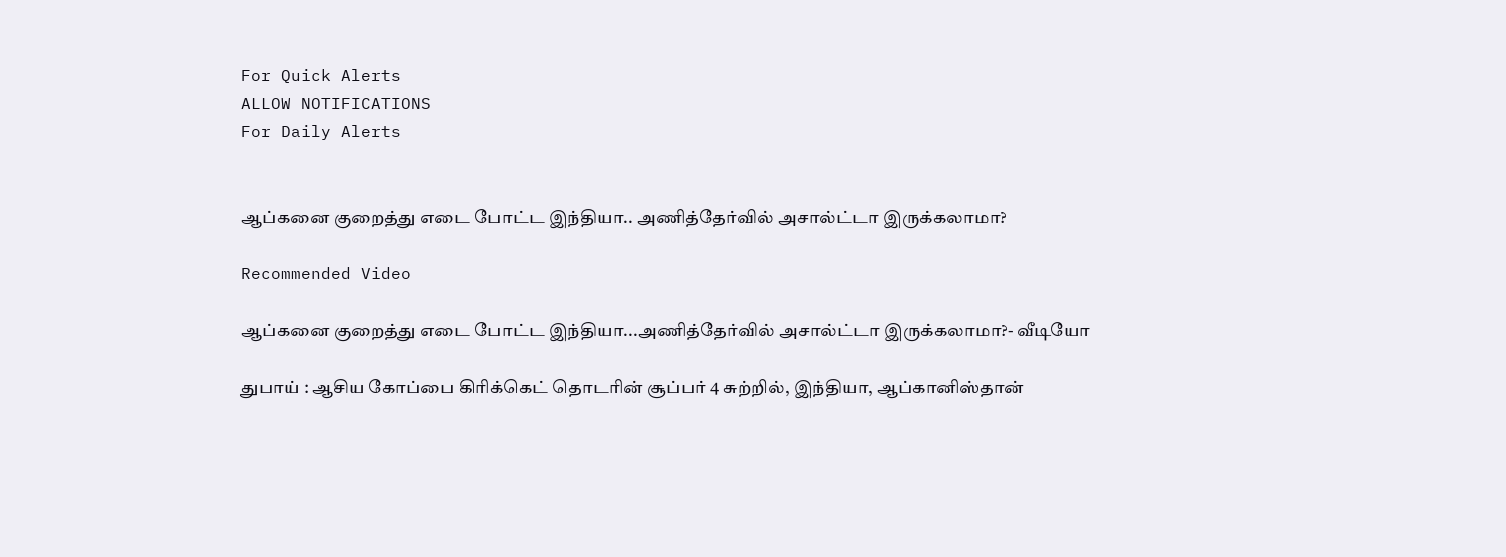For Quick Alerts
ALLOW NOTIFICATIONS
For Daily Alerts


ஆப்கனை குறைத்து எடை போட்ட இந்தியா.. அணித்தேர்வில் அசால்ட்டா இருக்கலாமா?

Recommended Video

ஆப்கனை குறைத்து எடை போட்ட இந்தியா...அணித்தேர்வில் அசால்ட்டா இருக்கலாமா?- வீடியோ

துபாய் : ஆசிய கோப்பை கிரிக்கெட் தொடரின் சூப்பர் 4 சுற்றில், இந்தியா, ஆப்கானிஸ்தான்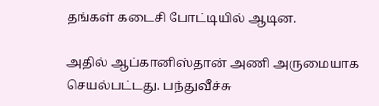தங்கள் கடைசி போட்டியில் ஆடின.

அதில் ஆப்கானிஸ்தான் அணி அருமையாக செயல்பட்டது. பந்துவீச்சு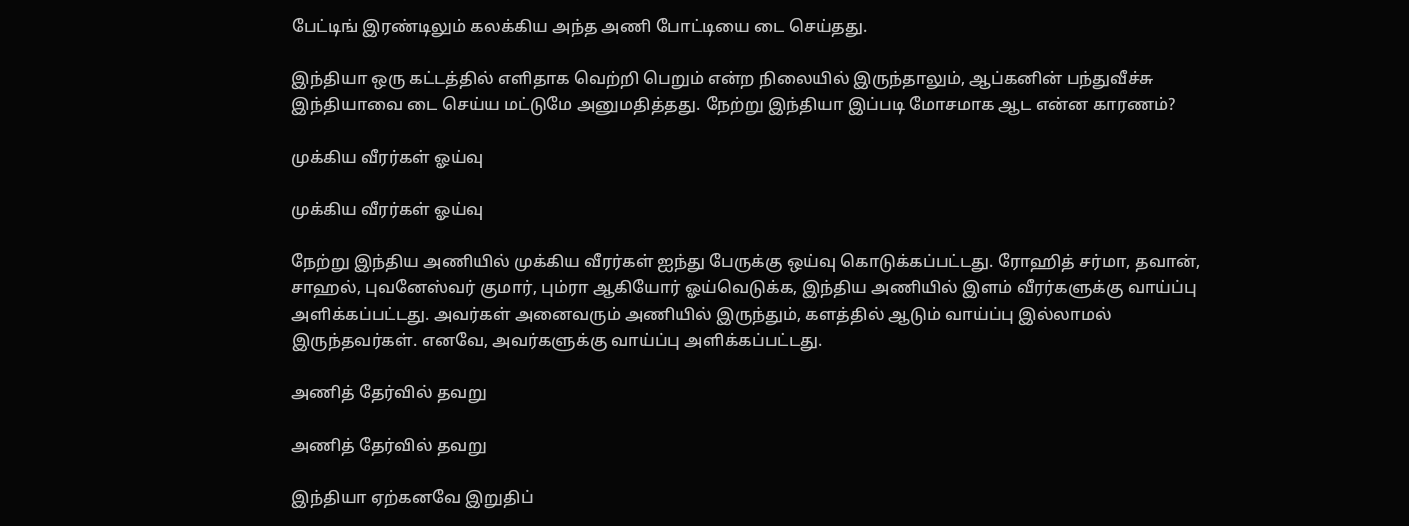பேட்டிங் இரண்டிலும் கலக்கிய அந்த அணி போட்டியை டை செய்தது.

இந்தியா ஒரு கட்டத்தில் எளிதாக வெற்றி பெறும் என்ற நிலையில் இருந்தாலும், ஆப்கனின் பந்துவீச்சு இந்தியாவை டை செய்ய மட்டுமே அனுமதித்தது. நேற்று இந்தியா இப்படி மோசமாக ஆட என்ன காரணம்?

முக்கிய வீரர்கள் ஓய்வு

முக்கிய வீரர்கள் ஓய்வு

நேற்று இந்திய அணியில் முக்கிய வீரர்கள் ஐந்து பேருக்கு ஒய்வு கொடுக்கப்பட்டது. ரோஹித் சர்மா, தவான், சாஹல், புவனேஸ்வர் குமார், பும்ரா ஆகியோர் ஓய்வெடுக்க, இந்திய அணியில் இளம் வீரர்களுக்கு வாய்ப்பு அளிக்கப்பட்டது. அவர்கள் அனைவரும் அணியில் இருந்தும், களத்தில் ஆடும் வாய்ப்பு இல்லாமல் இருந்தவர்கள். எனவே, அவர்களுக்கு வாய்ப்பு அளிக்கப்பட்டது.

அணித் தேர்வில் தவறு

அணித் தேர்வில் தவறு

இந்தியா ஏற்கனவே இறுதிப்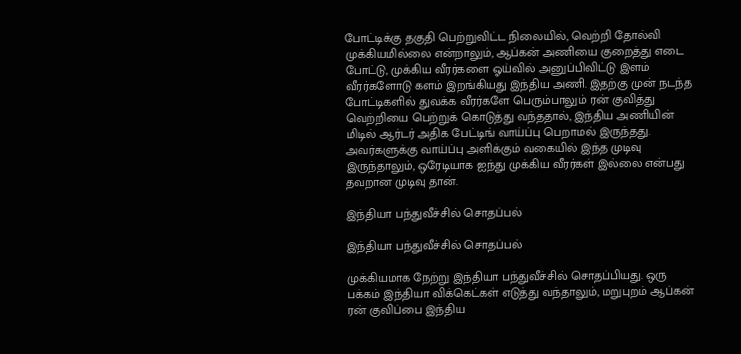போட்டிக்கு தகுதி பெற்றுவிட்ட நிலையில், வெற்றி தோல்வி முக்கியமில்லை என்றாலும், ஆப்கன் அணியை குறைத்து எடை போட்டு, முக்கிய வீரர்களை ஓய்வில் அனுப்பிவிட்டு இளம் வீரர்களோடு களம் இறங்கியது இந்திய அணி. இதற்கு முன் நடந்த போட்டிகளில் துவக்க வீரர்களே பெரும்பாலும் ரன் குவித்து வெற்றியை பெற்றுக் கொடுத்து வந்ததால், இந்திய அணியின் மிடில் ஆர்டர் அதிக பேட்டிங் வாய்ப்பு பெறாமல் இருந்தது. அவர்களுக்கு வாய்ப்பு அளிக்கும் வகையில் இந்த முடிவு இருந்தாலும், ஒரேடியாக ஐந்து முக்கிய வீரர்கள் இல்லை என்பது தவறான முடிவு தான்.

இந்தியா பந்துவீச்சில் சொதப்பல்

இந்தியா பந்துவீச்சில் சொதப்பல்

முக்கியமாக நேற்று இந்தியா பந்துவீச்சில் சொதப்பியது. ஒரு பக்கம் இந்தியா விக்கெட்கள் எடுத்து வந்தாலும், மறுபுறம் ஆப்கன் ரன் குவிப்பை இந்திய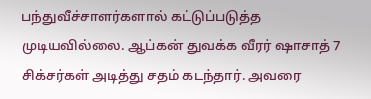பந்துவீச்சாளர்களால் கட்டுப்படுத்த முடியவில்லை. ஆப்கன் துவக்க வீரர் ஷாசாத் 7 சிக்சர்கள் அடித்து சதம் கடந்தார். அவரை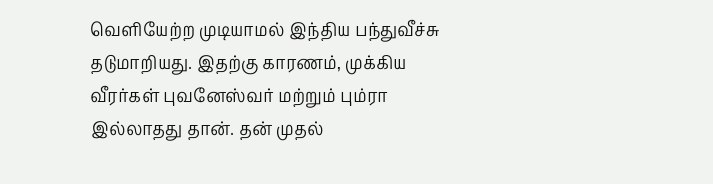வெளியேற்ற முடியாமல் இந்திய பந்துவீச்சு தடுமாறியது. இதற்கு காரணம், முக்கிய வீரர்கள் புவனேஸ்வர் மற்றும் பும்ரா இல்லாதது தான். தன் முதல்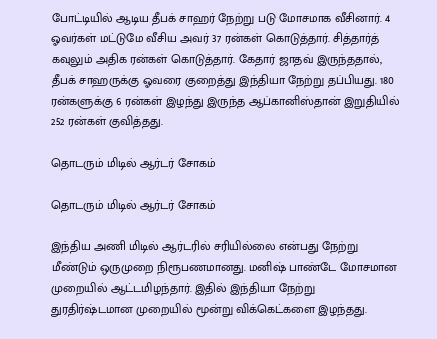போட்டியில் ஆடிய தீபக் சாஹர் நேற்று படு மோசமாக வீசினார். 4 ஓவர்கள் மட்டுமே வீசிய அவர் 37 ரன்கள் கொடுத்தார். சித்தார்த் கவுலும் அதிக ரன்கள் கொடுத்தார். கேதார் ஜாதவ் இருந்ததால், தீபக் சாஹருக்கு ஓவரை குறைத்து இந்தியா நேற்று தப்பியது. 180 ரன்களுக்கு 6 ரன்கள் இழந்து இருந்த ஆப்கானிஸ்தான் இறுதியில் 252 ரன்கள் குவித்தது.

தொடரும் மிடில் ஆர்டர் சோகம்

தொடரும் மிடில் ஆர்டர் சோகம்

இந்திய அணி மிடில் ஆர்டரில் சரியில்லை என்பது நேற்று மீண்டும் ஒருமுறை நிரூபணமானது. மனிஷ் பாண்டே மோசமான முறையில் ஆட்டமிழந்தார். இதில் இந்தியா நேற்று துரதிர்ஷ்டமான முறையில் மூன்று விக்கெட்களை இழந்தது.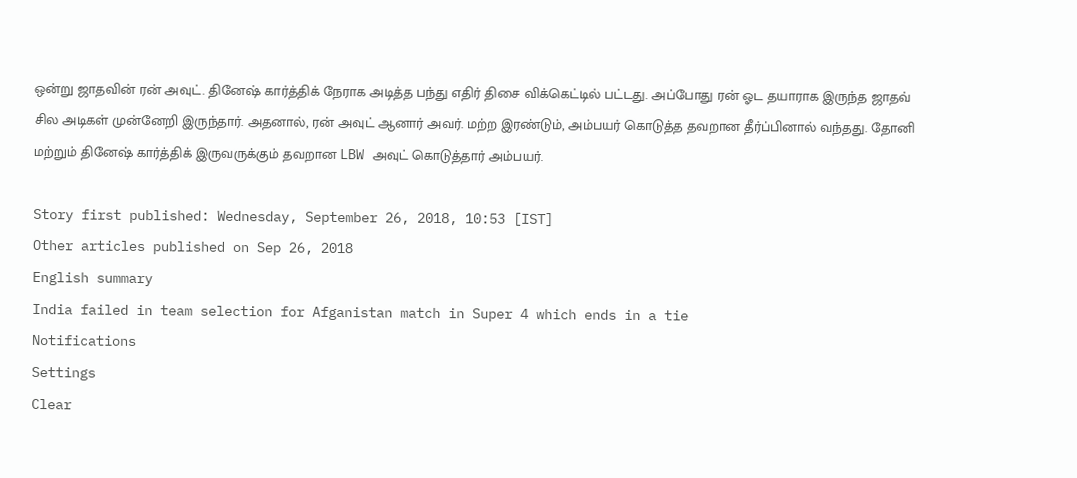ஒன்று ஜாதவின் ரன் அவுட். தினேஷ் கார்த்திக் நேராக அடித்த பந்து எதிர் திசை விக்கெட்டில் பட்டது. அப்போது ரன் ஓட தயாராக இருந்த ஜாதவ் சில அடிகள் முன்னேறி இருந்தார். அதனால், ரன் அவுட் ஆனார் அவர். மற்ற இரண்டும், அம்பயர் கொடுத்த தவறான தீர்ப்பினால் வந்தது. தோனி மற்றும் தினேஷ் கார்த்திக் இருவருக்கும் தவறான LBW அவுட் கொடுத்தார் அம்பயர்.

Story first published: Wednesday, September 26, 2018, 10:53 [IST]
Other articles published on Sep 26, 2018
English summary
India failed in team selection for Afganistan match in Super 4 which ends in a tie
Notifications
Settings
Clear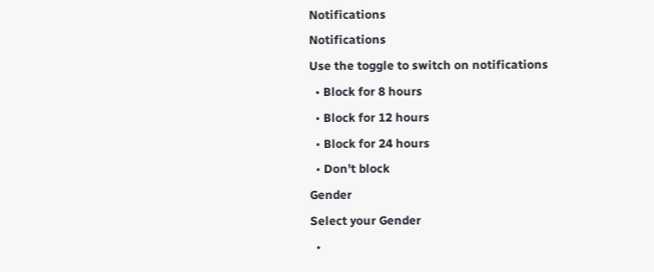Notifications
Notifications
Use the toggle to switch on notifications
  • Block for 8 hours
  • Block for 12 hours
  • Block for 24 hours
  • Don't block
Gender
Select your Gender
  •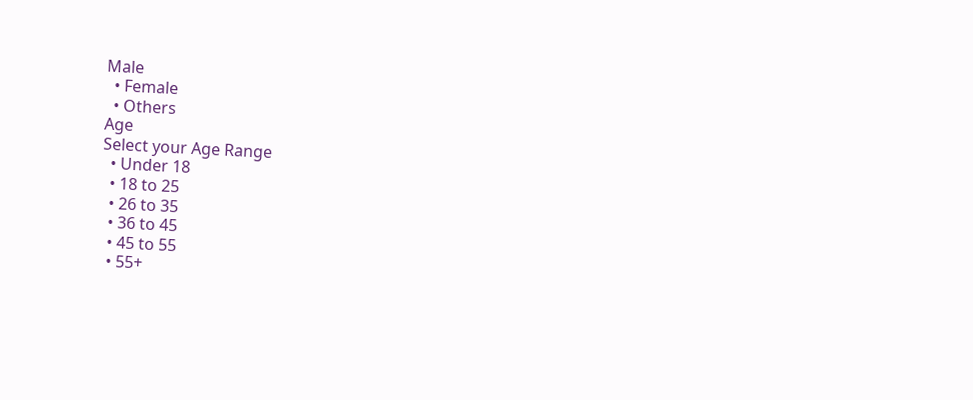Male
  • Female
  • Others
Age
Select your Age Range
  • Under 18
  • 18 to 25
  • 26 to 35
  • 36 to 45
  • 45 to 55
  • 55+